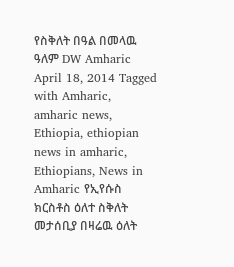የስቅለት በዓል በመላዉ ዓለም DW Amharic April 18, 2014 Tagged with Amharic, amharic news, Ethiopia, ethiopian news in amharic, Ethiopians, News in Amharic የኢየሱስ ክርስቶስ ዕለተ ስቅለት መታሰቢያ በዛሬዉ ዕለት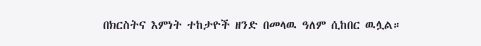በክርስትና እምነት ተከታዮች ዘንድ በመላዉ ዓለም ሲከበር ዉሏል።